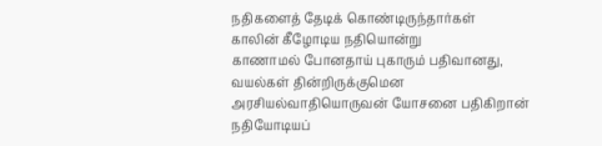நதிகளைத் தேடிக் கொண்டிருந்தார்கள்
காலின் கீழோடிய நதியொன்று
காணாமல் போனதாய் புகாரும் பதிவானது,
வயல்கள் தின்றிருக்குமென
அரசியல்வாதியொருவன் யோசனை பதிகிறான்
நதியோடியப்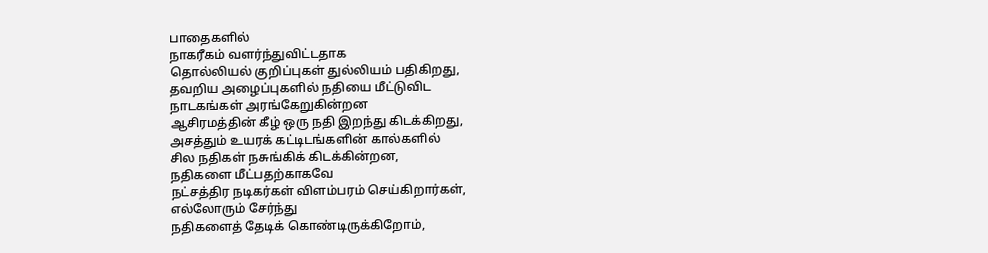பாதைகளில்
நாகரீகம் வளர்ந்துவிட்டதாக
தொல்லியல் குறிப்புகள் துல்லியம் பதிகிறது,
தவறிய அழைப்புகளில் நதியை மீட்டுவிட
நாடகங்கள் அரங்கேறுகின்றன
ஆசிரமத்தின் கீழ் ஒரு நதி இறந்து கிடக்கிறது,
அசத்தும் உயரக் கட்டிடங்களின் கால்களில்
சில நதிகள் நசுங்கிக் கிடக்கின்றன,
நதிகளை மீட்பதற்காகவே
நட்சத்திர நடிகர்கள் விளம்பரம் செய்கிறார்கள்,
எல்லோரும் சேர்ந்து
நதிகளைத் தேடிக் கொண்டிருக்கிறோம்,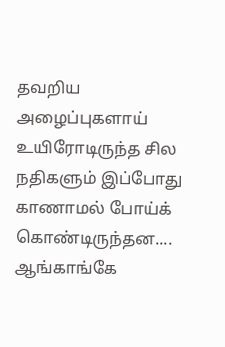தவறிய அழைப்புகளாய்
உயிரோடிருந்த சில நதிகளும் இப்போது
காணாமல் போய்க் கொண்டிருந்தன....
ஆங்காங்கே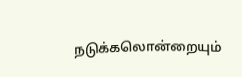நடுக்கலொன்றையும்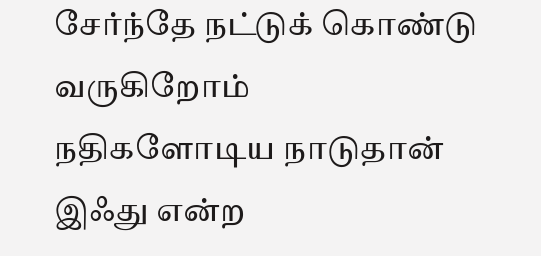சேர்ந்தே நட்டுக் கொண்டு வருகிறோம்
நதிகளோடிய நாடுதான் இஃது என்ற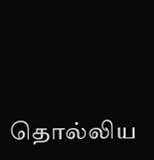தொல்லிய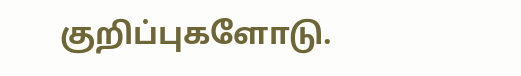குறிப்புகளோடு.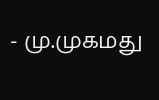- மு.முகமது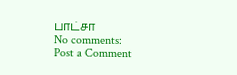பாட்சா
No comments:
Post a Comment